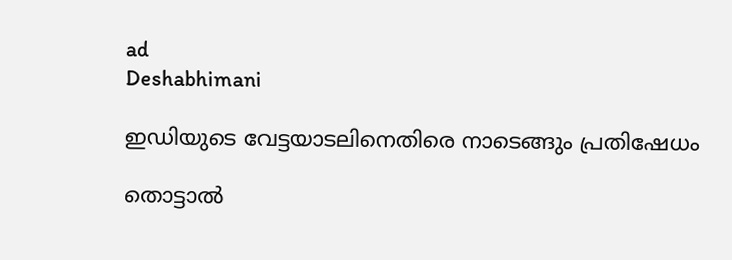ad
Deshabhimani

ഇഡിയുടെ വേട്ടയാടലിനെതിരെ നാടെങ്ങും പ്രതിഷേധം

തൊട്ടാൽ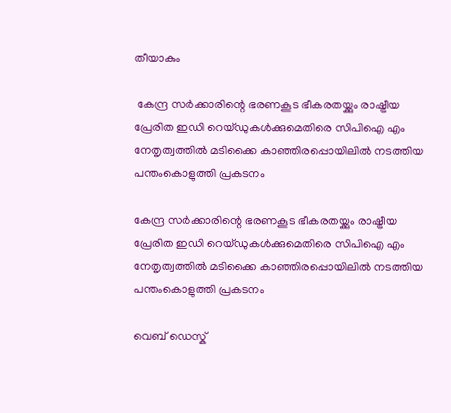തീയാകും

 കേന്ദ്ര സർക്കാരിന്റെ ഭരണകൂട ഭീകരതയ്ക്കും രാഷ്ട്രീയ പ്രേരിത ഇഡി റെയ്ഡുകൾക്കുമെതിരെ സിപിഐ എം നേതൃത്വത്തിൽ മടിക്കൈ കാഞ്ഞിരപ്പൊയിലിൽ നടത്തിയ  പന്തംകൊളുത്തി പ്രകടനം

കേന്ദ്ര സർക്കാരിന്റെ ഭരണകൂട ഭീകരതയ്ക്കും രാഷ്ട്രീയ പ്രേരിത ഇഡി റെയ്ഡുകൾക്കുമെതിരെ സിപിഐ എം നേതൃത്വത്തിൽ മടിക്കൈ കാഞ്ഞിരപ്പൊയിലിൽ നടത്തിയ പന്തംകൊളുത്തി പ്രകടനം

വെബ് ഡെസ്ക്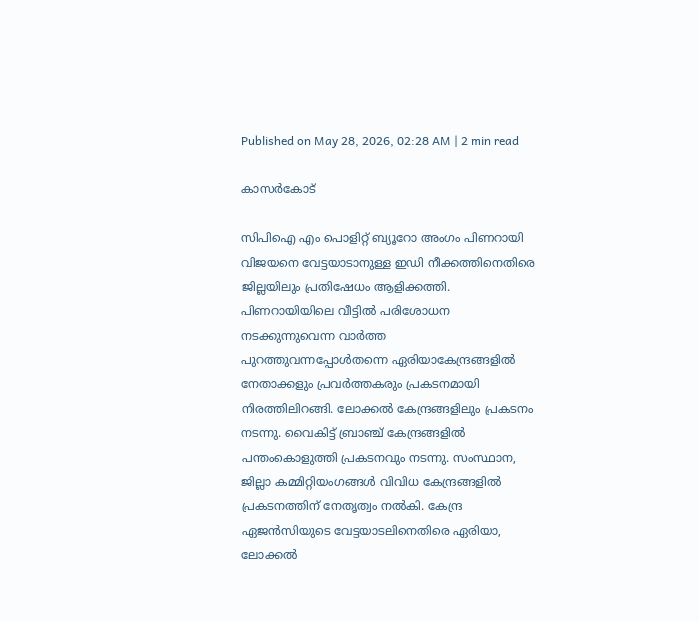Published on May 28, 2026, 02:28 AM | 2 min read

കാസർകോട്‌

സിപിഐ എം പൊളിറ്റ്‌ ബ്യൂറോ അംഗം പിണറായി വിജയനെ വേട്ടയാടാനുള്ള ഇഡി നീക്കത്തിനെതിരെ ജില്ലയിലും പ്രതിഷേധം ആളിക്കത്തി. പിണറായിയിലെ വീട്ടിൽ പരിശോധന നടക്കുന്നുവെന്ന വാർത്ത പുറത്തുവന്നപ്പോൾതന്നെ ഏരിയാകേന്ദ്രങ്ങളിൽ നേതാക്കളും പ്രവർത്തകരും പ്രകടനമായി നിരത്തിലിറങ്ങി. ലോക്കൽ കേന്ദ്രങ്ങളിലും പ്രകടനം നടന്നു. വൈകിട്ട്‌ ബ്രാഞ്ച്‌ കേന്ദ്രങ്ങളിൽ പന്തംകൊളുത്തി പ്രകടനവും നടന്നു. സംസ്ഥാന, ജില്ലാ കമ്മിറ്റിയംഗങ്ങൾ വിവിധ കേന്ദ്രങ്ങളിൽ പ്രകടനത്തിന്‌ നേതൃത്വം നൽകി. കേന്ദ്ര ഏജൻസിയുടെ വേട്ടയാടലിനെതിരെ ഏരിയാ, ലോക്കൽ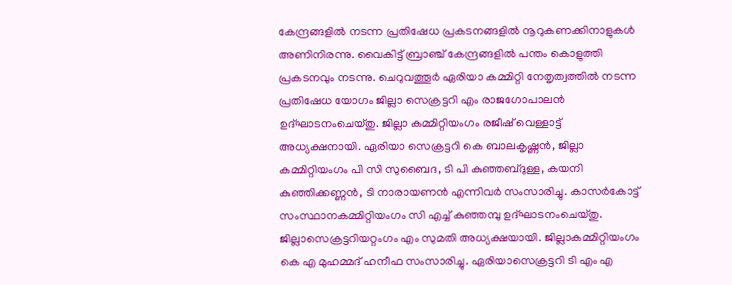കേന്ദ്രങ്ങളിൽ നടന്ന പ്രതിഷേധ പ്രകടനങ്ങളിൽ നൂറുകണക്കിനാളുകൾ അണിനിരന്നു. വൈകിട്ട്‌ ബ്രാഞ്ച്‌ കേന്ദ്രങ്ങളിൽ പന്തം കൊളുത്തി പ്രകടനവും നടന്നു. ചെറുവത്തൂർ ഏരിയാ കമ്മിറ്റി നേതൃത്വത്തിൽ നടന്ന പ്രതിഷേധ യോഗം ജില്ലാ സെക്രട്ടറി എം രാജഗോപാലൻ ഉദ്ഘാടനംചെയ്തു. ജില്ലാ കമ്മിറ്റിയംഗം രജീഷ്‌ വെള്ളാട്ട്‌ അധ്യക്ഷനായി. ഏരിയാ സെക്രട്ടറി കെ ബാലകൃഷ്ണൻ, ജില്ലാ കമ്മിറ്റിയംഗം പി സി സുബൈദ, ടി പി കുഞ്ഞബ്ദുള്ള, കയനി കുഞ്ഞിക്കണ്ണൻ, ടി നാരായണൻ എന്നിവർ സംസാരിച്ചു. കാസർകോട്ട്‌ സംസ്ഥാനകമ്മിറ്റിയംഗം സി എച്ച് കുഞ്ഞമ്പു ഉദ്ഘാടനംചെയ്തു. ജില്ലാസെക്രട്ടറിയറ്റംഗം എം സുമതി അധ്യക്ഷയായി. ജില്ലാകമ്മിറ്റിയംഗം കെ എ മുഹമ്മദ് ഹനീഫ സംസാരിച്ചു. ഏരിയാസെക്രട്ടറി ടി എം എ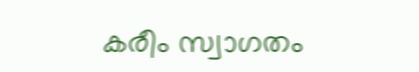കരീം സ്വാഗതം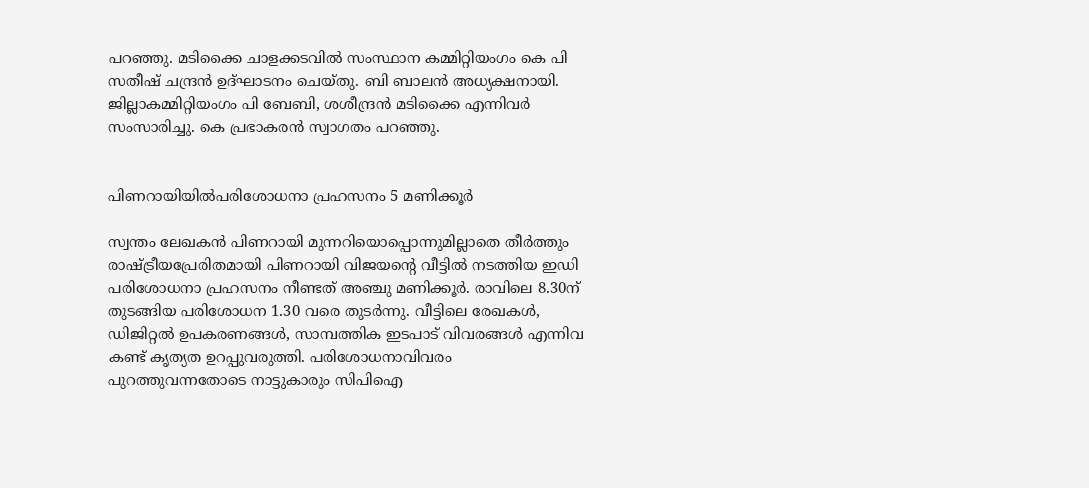പറഞ്ഞു. മടിക്കൈ ചാളക്കടവിൽ സംസ്ഥാന കമ്മിറ്റിയംഗം കെ പി സതീഷ് ചന്ദ്രൻ ഉദ്ഘാടനം ചെയ്തു. ബി ബാലൻ അധ്യക്ഷനായി. ജില്ലാകമ്മിറ്റിയംഗം പി ബേബി, ശശീന്ദ്രൻ മടിക്കൈ എന്നിവർ സംസാരിച്ചു. കെ പ്രഭാകരൻ സ്വാഗതം പറഞ്ഞു.


പിണറായിയിൽപരിശോധനാ പ്രഹസനം 5 മണിക്കൂർ

സ്വന്തം ലേഖകൻ പിണറായി മുന്നറിയൊപ്പൊന്നുമില്ലാതെ തീർത്തും രാഷ്ട്രീയപ്രേരിതമായി പിണറായി വിജയന്റെ വീട്ടിൽ നടത്തിയ ഇഡി പരിശോധനാ പ്രഹസനം നീണ്ടത്‌ അഞ്ചു മണിക്കൂർ. രാവിലെ 8.30ന് തുടങ്ങിയ പരിശോധന 1.30 വരെ തുടർന്നു. വീട്ടിലെ രേഖകൾ, ഡിജിറ്റൽ ഉപകരണങ്ങൾ, സാമ്പത്തിക ഇടപാട് വിവരങ്ങൾ എന്നിവ കണ്ട്‌ കൃത്യത ഉറപ്പുവരുത്തി. പരിശോധനാവിവരം പുറത്തുവന്നതോടെ നാട്ടുകാരും സിപിഐ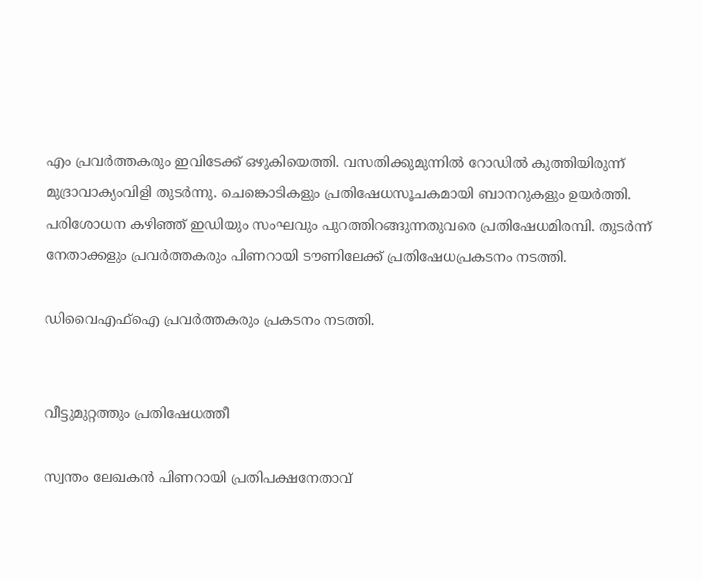എം പ്രവർത്തകരും ഇവിടേക്ക്‌ ഒഴുകിയെത്തി. വസതിക്കുമുന്നിൽ റോഡിൽ കുത്തിയിരുന്ന്‌ മുദ്രാവാക്യംവിളി തുടർന്നു. ചെങ്കൊടികളും പ്രതിഷേധസൂചകമായി ബാനറുകളും ഉയർത്തി. പരിശോധന കഴിഞ്ഞ് ഇഡിയും സംഘവും പുറത്തിറങ്ങുന്നതുവരെ പ്രതിഷേധമിരമ്പി. തുടർന്ന് നേതാക്കളും പ്രവർത്തകരും പിണറായി ടൗണിലേക്ക് പ്രതിഷേധപ്രകടനം നടത്തി.

ഡിവൈഎഫ്ഐ പ്രവർത്തകരും പ്രകടനം നടത്തി.


വീട്ടുമുറ്റത്തും പ്രതിഷേധത്തീ

സ്വന്തം ലേഖകൻ പിണറായി പ്രതിപക്ഷനേതാവ്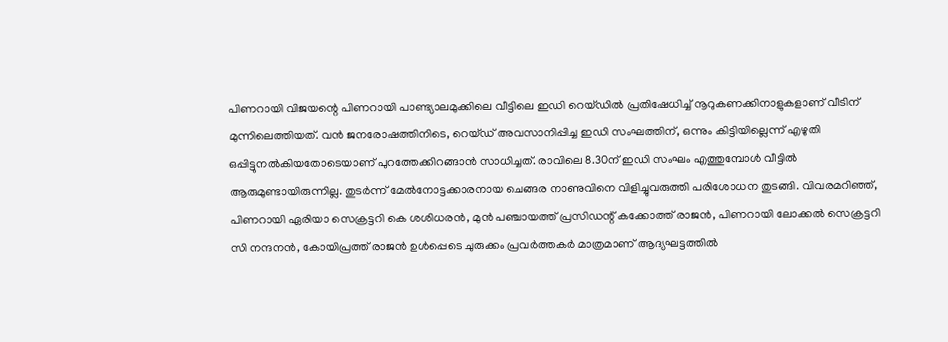പിണറായി വിജയന്റെ പിണറായി പാണ്ട്യാലമുക്കിലെ വീട്ടിലെ ഇഡി റെയ്ഡിൽ പ്രതിഷേധിച്ച്‌ നൂറുകണക്കിനാളുകളാണ്‌ വീടിന്‌ മുന്നിലെത്തിയത്‌. വൻ ജനരോഷത്തിനിടെ, റെയ്ഡ് അവസാനിപ്പിച്ച ഇഡി സംഘത്തിന്‌, ഒന്നും കിട്ടിയില്ലെന്ന് എഴുതി ഒപ്പിട്ടുനൽകിയതോടെയാണ്‌ പുറത്തേക്കിറങ്ങാൻ സാധിച്ചത്. രാവിലെ 8.30ന്‌ ഇഡി സംഘം എത്തുമ്പോൾ വീട്ടിൽ ആരുമുണ്ടായിരുന്നില്ല. തുടർന്ന് മേൽനോട്ടക്കാരനായ ചെങ്ങര നാണുവിനെ വിളിച്ചുവരുത്തി പരിശോധന തുടങ്ങി. വിവരമറിഞ്ഞ്‌, പിണറായി ഏരിയാ സെക്രട്ടറി കെ ശശിധരൻ, മുൻ പഞ്ചായത്ത് പ്രസിഡന്റ്‌ കക്കോത്ത് രാജൻ, പിണറായി ലോക്കൽ സെക്രട്ടറി സി നന്ദനൻ, കോയിപ്രത്ത് രാജൻ ഉൾപ്പെടെ ചുരുക്കം പ്രവർത്തകർ മാത്രമാണ് ആദ്യഘട്ടത്തിൽ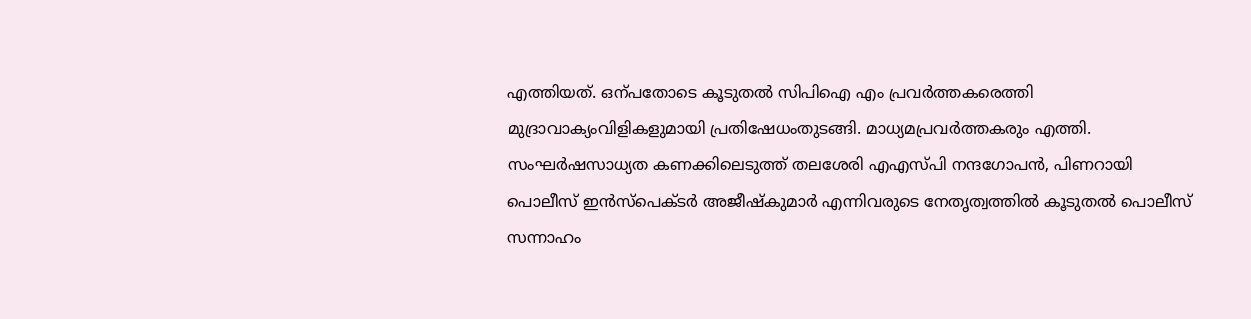എത്തിയത്‌. ഒന്പതോടെ കൂടുതൽ സിപിഐ എം പ്രവർത്തകരെത്തി മുദ്രാവാക്യംവിളികളുമായി പ്രതിഷേധംതുടങ്ങി. മാധ്യമപ്രവർത്തകരും എത്തി. സംഘർഷസാധ്യത കണക്കിലെടുത്ത് തലശേരി എഎസ്‌പി നന്ദഗോപൻ, പിണറായി പൊലീസ് ഇൻസ്പെക്ടർ അജീഷ്‌കുമാർ എന്നിവരുടെ നേതൃത്വത്തിൽ കൂടുതൽ പൊലീസ് സന്നാഹം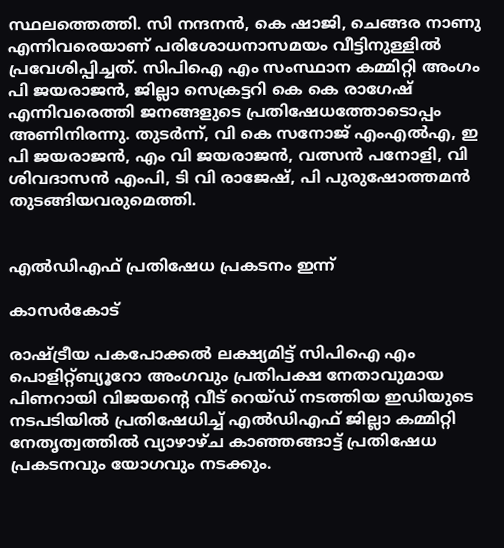സ്ഥലത്തെത്തി. സി നന്ദനൻ, കെ ഷാജി, ചെങ്ങര നാണു എന്നിവരെയാണ് പരിശോധനാസമയം വീട്ടിനുള്ളിൽ പ്രവേശിപ്പിച്ചത്. സിപിഐ എം സംസ്ഥാന കമ്മിറ്റി അംഗം പി ജയരാജൻ, ജില്ലാ സെക്രട്ടറി കെ കെ രാഗേഷ് എന്നിവരെത്തി ജനങ്ങളുടെ പ്രതിഷേധത്തോടൊപ്പം അണിനിരന്നു. തുടർന്ന്, വി കെ സനോജ് എംഎൽഎ, ഇ പി ജയരാജൻ, എം വി ജയരാജൻ, വത്സൻ പനോളി, വി ശിവദാസൻ എംപി, ടി വി രാജേഷ്, പി പുരുഷോത്തമൻ തുടങ്ങിയവരുമെത്തി.


എൽഡിഎഫ്‌ പ്രതിഷേധ പ്രകടനം ഇന്ന്‌

കാസർകോട്‌

രാഷ്‌ട്രീയ പകപോക്കൽ ലക്ഷ്യമിട്ട്‌ സിപിഐ എം പൊളിറ്റ്‌ബ്യൂറോ അംഗവും പ്രതിപക്ഷ നേതാവുമായ പിണറായി വിജയന്റെ വീട്‌ റെയ്‌ഡ്‌ നടത്തിയ ഇഡിയുടെ നടപടിയിൽ പ്രതിഷേധിച്ച്‌ എൽഡിഎഫ്‌ ജില്ലാ കമ്മിറ്റി നേതൃത്വത്തിൽ വ്യാഴാഴ്‌ച കാഞ്ഞങ്ങാട്ട്‌ പ്രതിഷേധ പ്രകടനവും യോഗവും നടക്കും.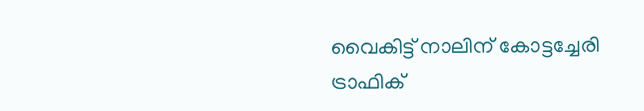വൈകിട്ട്‌ നാലിന്‌ കോട്ടച്ചേരി ട്രാഫിക്‌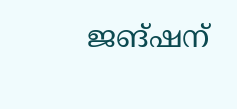ജങ്‌ഷന്‌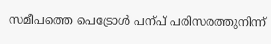സമീപത്തെ പെട്രോൾ പന്പ്‌ പരിസരത്തുനിന്ന്‌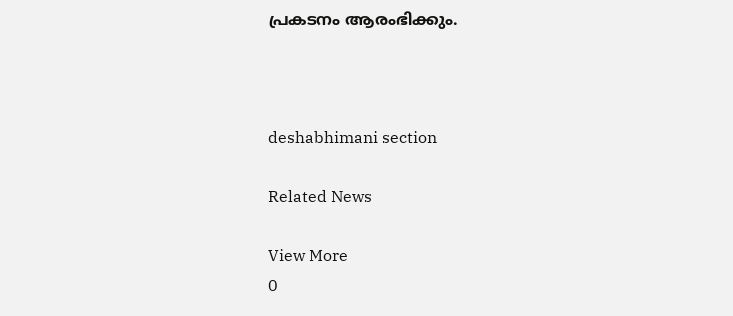പ്രകടനം ആരംഭിക്കും.



deshabhimani section

Related News

View More
0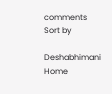comments
Sort by

Deshabhimani
Home